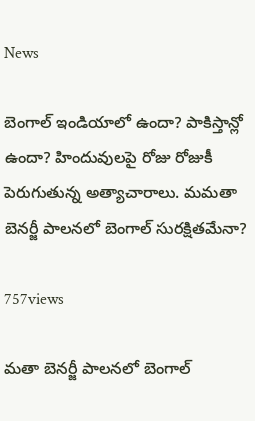News

బెంగాల్ ఇండియాలో ఉందా? పాకిస్తాన్లో ఉందా? హిందువులపై రోజు రోజుకీ పెరుగుతున్న అత్యాచారాలు. మమతా బెనర్జీ పాలనలో బెంగాల్ సురక్షితమేనా?

757views

మతా బెనర్జీ పాలనలో బెంగాల్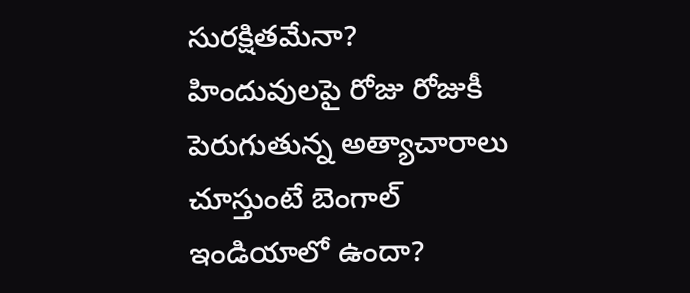సురక్షితమేనా? హిందువులపై రోజు రోజుకీ పెరుగుతున్న అత్యాచారాలు చూస్తుంటే బెంగాల్ ఇండియాలో ఉందా?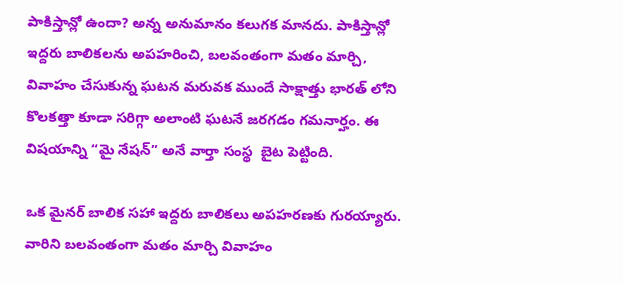పాకిస్తాన్లో ఉందా? అన్న అనుమానం కలుగక మానదు. పాకిస్తాన్లో ఇద్దరు బాలికలను అపహరించి, బలవంతంగా మతం మార్చి, వివాహం చేసుకున్న ఘటన మరువక ముందే సాక్షాత్తు భారత్ లోని కొలకత్తా కూడా సరిగ్గా అలాంటి ఘటనే జరగడం గమనార్హం. ఈ విషయాన్ని “మై నేషన్” అనే వార్తా సంస్థ  బైట పెట్టింది.

ఒక మైనర్ బాలిక సహా ఇద్దరు బాలికలు అపహరణకు గురయ్యారు. వారిని బలవంతంగా మతం మార్చి వివాహం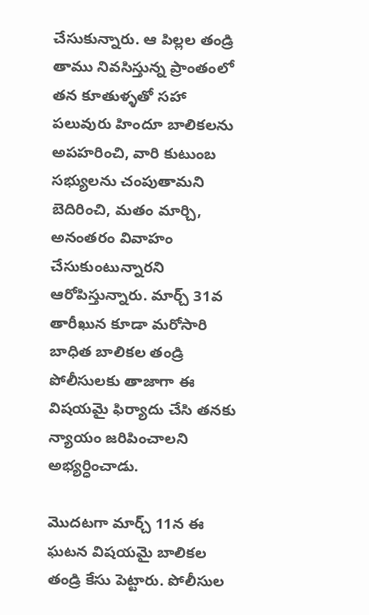చేసుకున్నారు. ఆ పిల్లల తండ్రి తాము నివసిస్తున్న ప్రాంతంలో తన కూతుళ్ళతో సహా పలువురు హిందూ బాలికలను అపహరించి, వారి కుటుంబ సభ్యులను చంపుతామని బెదిరించి, మతం మార్చి, అనంతరం వివాహం చేసుకుంటున్నారని ఆరోపిస్తున్నారు. మార్చ్ 31వ తారీఖున కూడా మరోసారి బాధిత బాలికల తండ్రి పోలీసులకు తాజాగా ఈ విషయమై ఫిర్యాదు చేసి తనకు న్యాయం జరిపించాలని అభ్యర్ధించాడు.

మొదటగా మార్చ్ 11న ఈ ఘటన విషయమై బాలికల తండ్రి కేసు పెట్టారు. పోలీసుల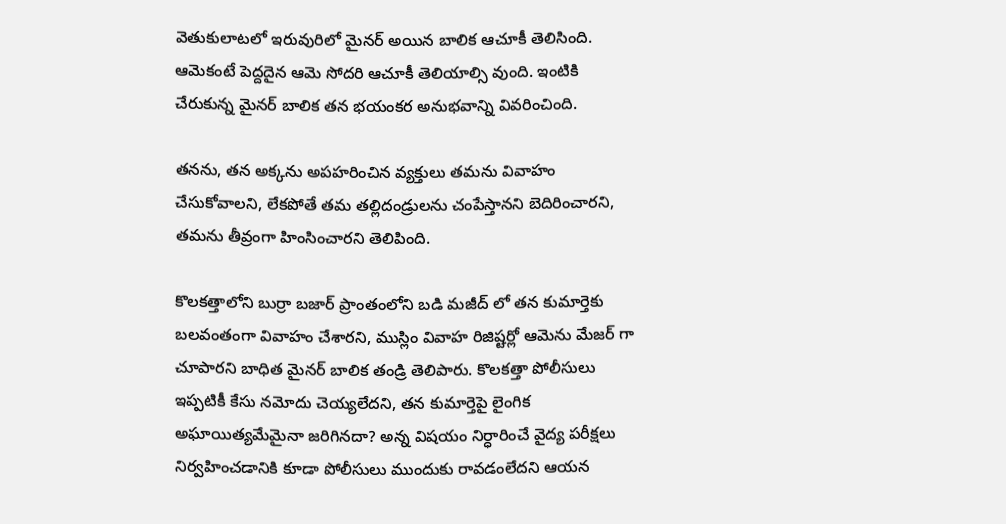వెతుకులాటలో ఇరువురిలో మైనర్ అయిన బాలిక ఆచూకీ తెలిసింది. ఆమెకంటే పెద్దదైన ఆమె సోదరి ఆచూకీ తెలియాల్సి వుంది. ఇంటికి చేరుకున్న మైనర్ బాలిక తన భయంకర అనుభవాన్ని వివరించింది.

తనను, తన అక్కను అపహరించిన వ్యక్తులు తమను వివాహం చేసుకోవాలని, లేకపోతే తమ తల్లిదండ్రులను చంపేస్తానని బెదిరించారని, తమను తీవ్రంగా హింసించారని తెలిపింది.

కొలకత్తాలోని బుర్రా బజార్ ప్రాంతంలోని బడి మజీద్ లో తన కుమార్తెకు బలవంతంగా వివాహం చేశారని, ముస్లిం వివాహ రిజిష్టర్లో ఆమెను మేజర్ గా చూపారని బాధిత మైనర్ బాలిక తండ్రి తెలిపారు. కొలకత్తా పోలీసులు ఇప్పటికీ కేసు నమోదు చెయ్యలేదని, తన కుమార్తెపై లైంగిక అఘాయిత్యమేమైనా జరిగినదా? అన్న విషయం నిర్ధారించే వైద్య పరీక్షలు నిర్వహించడానికి కూడా పోలీసులు ముందుకు రావడంలేదని ఆయన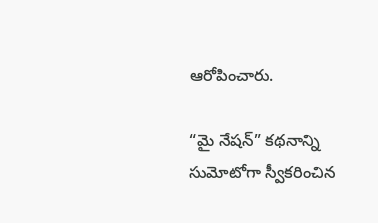ఆరోపించారు.

“మై నేషన్” కథనాన్ని సుమోటోగా స్వీకరించిన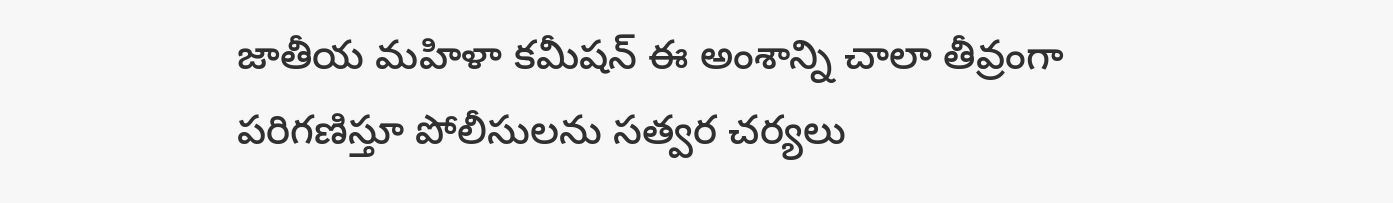జాతీయ మహిళా కమీషన్ ఈ అంశాన్ని చాలా తీవ్రంగా పరిగణిస్తూ పోలీసులను సత్వర చర్యలు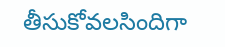తీసుకోవలసిందిగా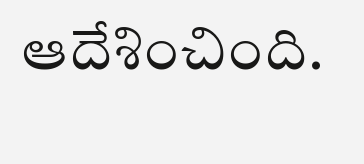ఆదేశించింది.